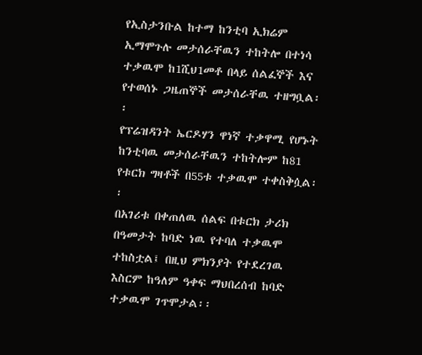የኢስታንቡል ከተማ ከንቲባ ኢክሬም ኢማሞጉሉ መታሰራቸዉን ተከትሎ በተነሳ
ተቃዉሞ ከ1ሺህ1መቶ በላይ ሰልፈኞች እና የተወሰኑ ጋዜጠኞች መታሰራቸዉ ተዘግቧል፡፡
የፕሬዝዳንት ኤርዶሃን ዋነኛ ተቃዋሚ የሆኑት ከንቲባዉ መታሰራቸዉን ተከትሎም ከ81 የቱርክ ግዛቶች በ55ቱ ተቃዉሞ ተቀስቅሷል፡፡
በአገሪቱ በቀጠለዉ ሰልፍ በቱርክ ታሪክ በዓመታት ከባድ ነዉ የተባለ ተቃዉሞ ተከስቷል፤ በዚህ ምክንያት የተደረገዉ እስርም ከዓለም ዓቀፍ ማህበረሰብ ከባድ ተቃዉሞ ገጥሞታል፡፡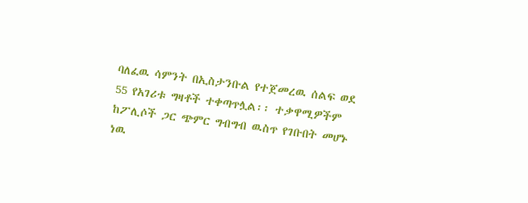ባለፈዉ ሳምንት በኢስታንቡል የተጀመረዉ ሰልፍ ወደ 55 የአገሪቱ ግዛቶች ተቀጣጥሏል፡፡ ተቃዋሚዎችም ከፖሊሶች ጋር ጭምር ግብግብ ዉስጥ የገቡበት መሆኑ ነዉ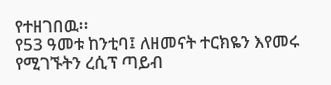የተዘገበዉ፡፡
የ53 ዓመቱ ከንቲባ፤ ለዘመናት ተርክዬን እየመሩ የሚገኙትን ረሲፕ ጣይብ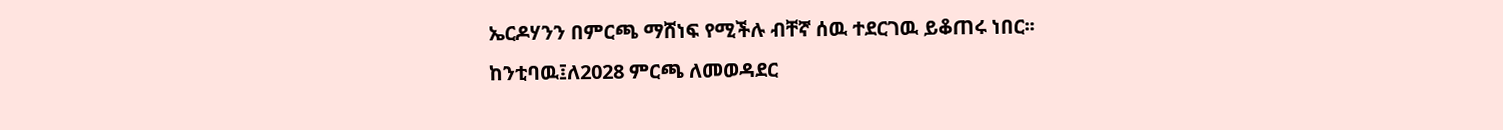ኤርዶሃንን በምርጫ ማሸነፍ የሚችሉ ብቸኛ ሰዉ ተደርገዉ ይቆጠሩ ነበር፡፡
ከንቲባዉ፤ለ2028 ምርጫ ለመወዳደር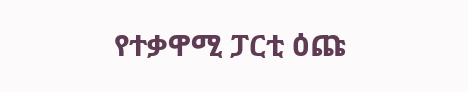የተቃዋሚ ፓርቲ ዕጩ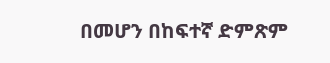በመሆን በከፍተኛ ድምጽም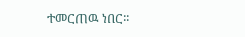ተመርጠዉ ነበር፡፡